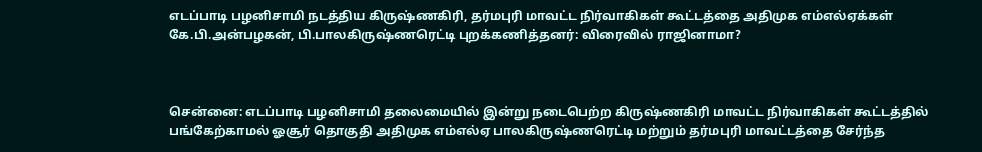எடப்பாடி பழனிசாமி நடத்திய கிருஷ்ணகிரி, தர்மபுரி மாவட்ட நிர்வாகிகள் கூட்டத்தை அதிமுக எம்எல்ஏக்கள் கே.பி.அன்பழகன், பி.பாலகிருஷ்ணரெட்டி புறக்கணித்தனர்: விரைவில் ராஜினாமா?



சென்னை: எடப்பாடி பழனிசாமி தலைமையில் இன்று நடைபெற்ற கிருஷ்ணகிரி மாவட்ட நிர்வாகிகள் கூட்டத்தில் பங்கேற்காமல் ஓசூர் தொகுதி அதிமுக எம்எல்ஏ பாலகிருஷ்ணரெட்டி மற்றும் தர்மபுரி மாவட்டத்தை சேர்ந்த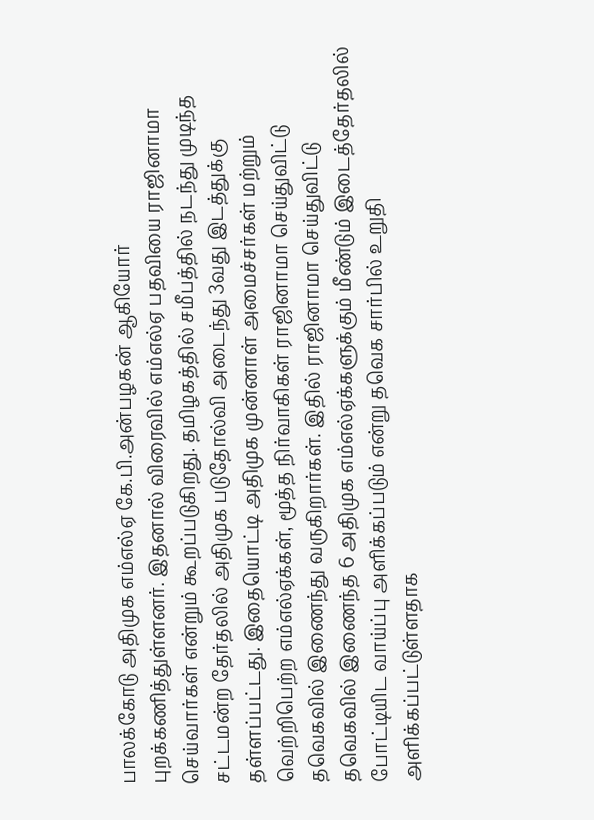பாலக்கோடு அதிமுக எம்எல்ஏ கே.பி.அன்பழகன் ஆகியோர் புறக்கணித்துள்ளனர். இதனால் விரைவில் எம்எல்ஏ பதவியை ராஜினாமா செய்வார்கள் என்றும் கூறப்படுகிறது. தமிழகத்தில் சமீபத்தில் நடந்து முடிந்த சட்டமன்ற தேர்தலில் அதிமுக படுதோல்வி அடைந்து 3வது இடத்துக்கு தள்ளப்பட்டது. இதையொட்டி அதிமுக முன்னாள் அமைச்சர்கள் மற்றும் வெற்றிபெற்ற எம்எல்ஏக்கள், மூத்த நிர்வாகிகள் ராஜினாமா செய்துவிட்டு தவெகவில் இணைந்து வருகிறார்கள். இதில் ராஜினாமா செய்துவிட்டு தவெகவில் இணைந்த 6 அதிமுக எம்எல்ஏக்களுக்கும் மீண்டும் இடைத்தேர்தலில் போட்டியிட வாய்ப்பு அளிக்கப்படும் என்று தவெக சார்பில் உறுதி அளிக்கப்பட்டுள்ளதாக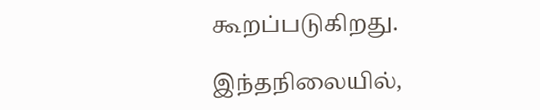கூறப்படுகிறது.

இந்தநிலையில்,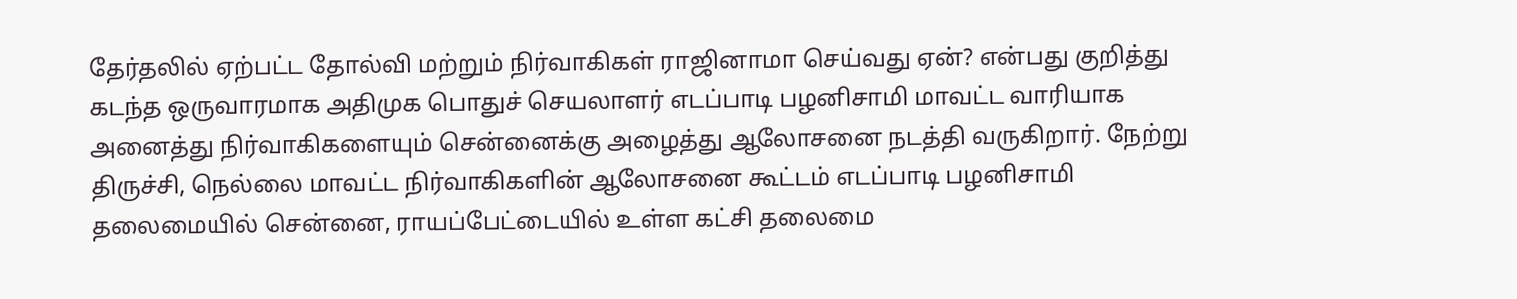தேர்தலில் ஏற்பட்ட தோல்வி மற்றும் நிர்வாகிகள் ராஜினாமா செய்வது ஏன்? என்பது குறித்து கடந்த ஒருவாரமாக அதிமுக பொதுச் செயலாளர் எடப்பாடி பழனிசாமி மாவட்ட வாரியாக அனைத்து நிர்வாகிகளையும் சென்னைக்கு அழைத்து ஆலோசனை நடத்தி வருகிறார். நேற்று திருச்சி, நெல்லை மாவட்ட நிர்வாகிகளின் ஆலோசனை கூட்டம் எடப்பாடி பழனிசாமி தலைமையில் சென்னை, ராயப்பேட்டையில் உள்ள கட்சி தலைமை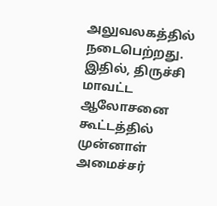அலுவலகத்தில் நடைபெற்றது. இதில், திருச்சி மாவட்ட ஆலோசனை கூட்டத்தில் முன்னாள் அமைச்சர்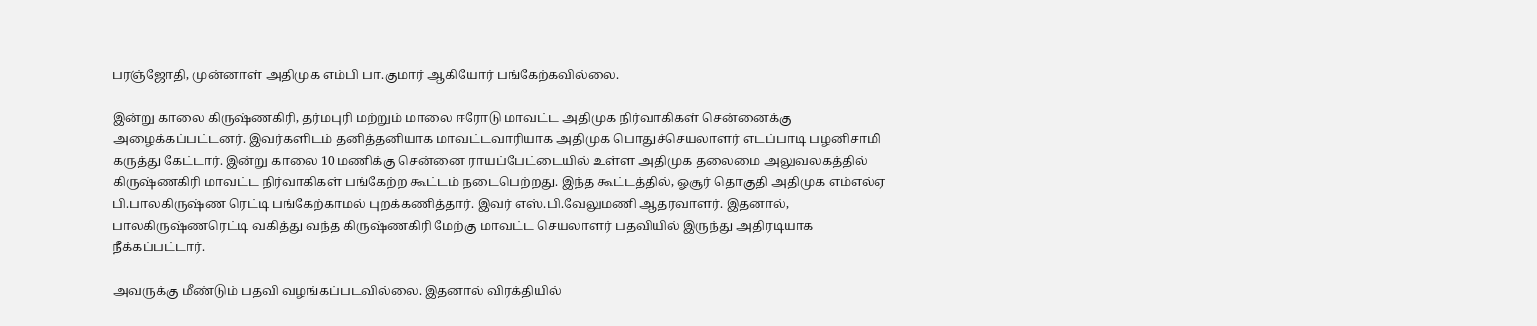பரஞ்ஜோதி, முன்னாள் அதிமுக எம்பி பா.குமார் ஆகியோர் பங்கேற்கவில்லை.

இன்று காலை கிருஷ்ணகிரி, தர்மபுரி மற்றும் மாலை ஈரோடு மாவட்ட அதிமுக நிர்வாகிகள் சென்னைக்கு அழைக்கப்பட்டனர். இவர்களிடம் தனித்தனியாக மாவட்டவாரியாக அதிமுக பொதுச்செயலாளர் எடப்பாடி பழனிசாமி கருத்து கேட்டார். இன்று காலை 10 மணிக்கு சென்னை ராயப்பேட்டையில் உள்ள அதிமுக தலைமை அலுவலகத்தில் கிருஷ்ணகிரி மாவட்ட நிர்வாகிகள் பங்கேற்ற கூட்டம் நடைபெற்றது. இந்த கூட்டத்தில், ஓசூர் தொகுதி அதிமுக எம்எல்ஏ பி.பாலகிருஷ்ண ரெட்டி பங்கேற்காமல் புறக்கணித்தார். இவர் எஸ்.பி.வேலுமணி ஆதரவாளர். இதனால், பாலகிருஷ்ணரெட்டி வகித்து வந்த கிருஷ்ணகிரி மேற்கு மாவட்ட செயலாளர் பதவியில் இருந்து அதிரடியாக நீக்கப்பட்டார்.

அவருக்கு மீண்டும் பதவி வழங்கப்படவில்லை. இதனால் விரக்தியில்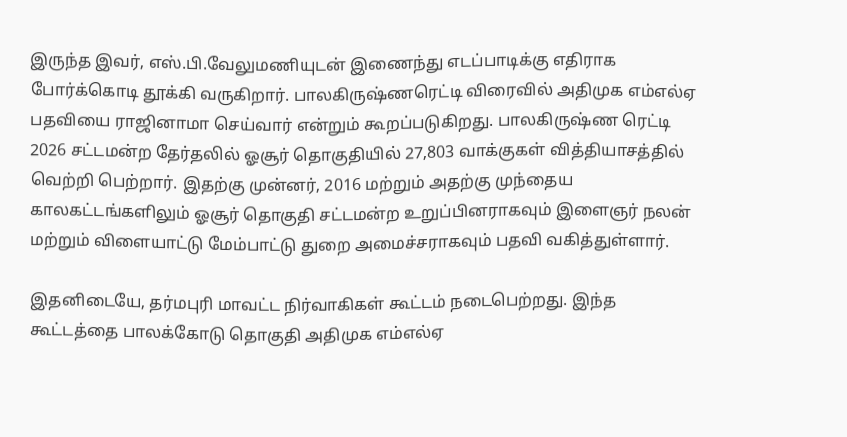இருந்த இவர், எஸ்.பி.வேலுமணியுடன் இணைந்து எடப்பாடிக்கு எதிராக போர்க்கொடி தூக்கி வருகிறார். பாலகிருஷ்ணரெட்டி விரைவில் அதிமுக எம்எல்ஏ பதவியை ராஜினாமா செய்வார் என்றும் கூறப்படுகிறது. பாலகிருஷ்ண ரெட்டி 2026 சட்டமன்ற தேர்தலில் ஓசூர் தொகுதியில் 27,803 வாக்குகள் வித்தியாசத்தில் வெற்றி பெற்றார். இதற்கு முன்னர், 2016 மற்றும் அதற்கு முந்தைய காலகட்டங்களிலும் ஓசூர் தொகுதி சட்டமன்ற உறுப்பினராகவும் இளைஞர் நலன் மற்றும் விளையாட்டு மேம்பாட்டு துறை அமைச்சராகவும் பதவி வகித்துள்ளார்.

இதனிடையே, தர்மபுரி மாவட்ட நிர்வாகிகள் கூட்டம் நடைபெற்றது. இந்த கூட்டத்தை பாலக்கோடு தொகுதி அதிமுக எம்எல்ஏ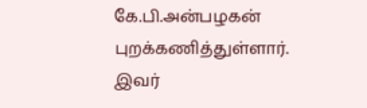கே.பி.அன்பழகன் புறக்கணித்துள்ளார். இவர்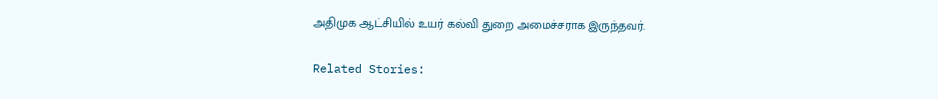அதிமுக ஆட்சியில் உயர் கல்வி துறை அமைச்சராக இருந்தவர்.

Related Stories: